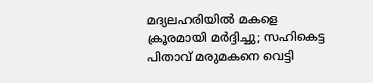മദ്യലഹരിയിൽ മകളെ ക്രൂരമായി മർദ്ദിച്ചു; സഹികെട്ട പിതാവ് മരുമകനെ വെട്ടി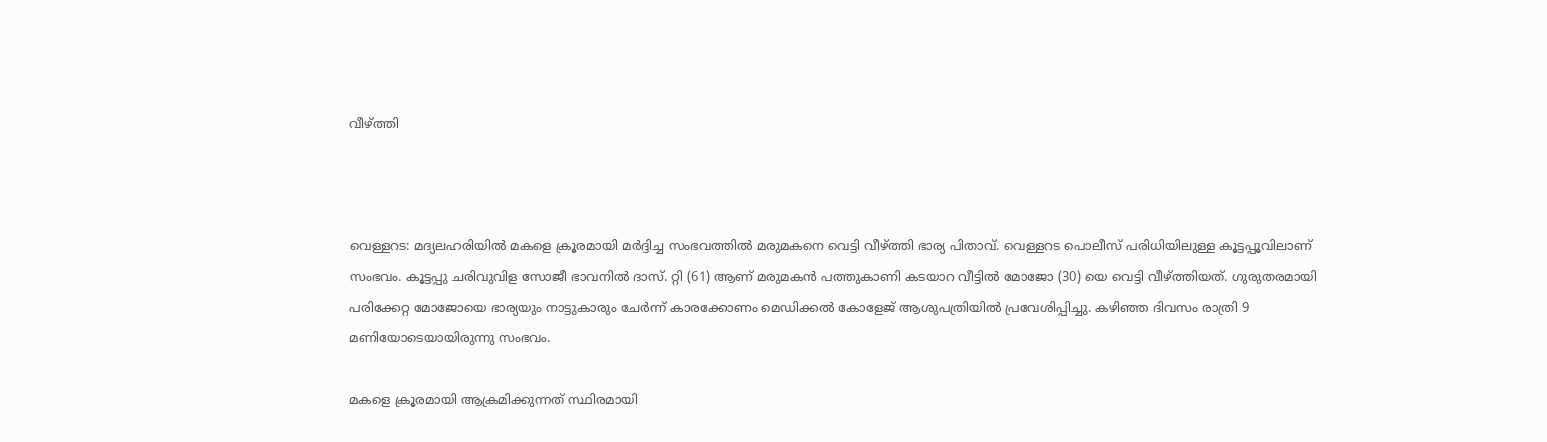വീഴ്ത്തി



വെള്ളറട: മദ്യലഹരിയിൽ മകളെ ക്രൂരമായി മർദ്ദിച്ച സംഭവത്തിൽ മരുമകനെ വെട്ടി വീഴ്ത്തി ഭാര്യ പിതാവ്. വെള്ളറട പൊലീസ് പരിധിയിലുള്ള കൂട്ടപ്പൂവിലാണ് സംഭവം. കൂട്ടപ്പു ചരിവുവിള സോജീ ഭാവനിൽ ദാസ്. റ്റി (61) ആണ് മരുമകൻ പത്തുകാണി കടയാറ വീട്ടിൽ മോജോ (30) യെ വെട്ടി വീഴ്ത്തിയത്. ഗുരുതരമായി പരിക്കേറ്റ മോജോയെ ഭാര്യയും നാട്ടുകാരും ചേർന്ന് കാരക്കോണം മെഡിക്കൽ കോളേജ് ആശുപത്രിയിൽ പ്രവേശിപ്പിച്ചു. കഴിഞ്ഞ ദിവസം രാത്രി 9 മണിയോടെയായിരുന്നു സംഭവം.

മകളെ ക്രൂരമായി ആക്രമിക്കുന്നത് സ്ഥിരമായി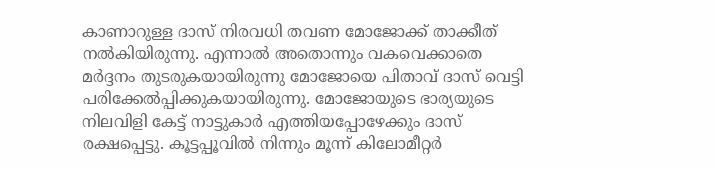കാണാറുള്ള ദാസ് നിരവധി തവണ മോജോക്ക് താക്കീത് നൽകിയിരുന്നു. എന്നാൽ അതൊന്നും വകവെക്കാതെ മർദ്ദനം തുടരുകയായിരുന്നു മോജോയെ പിതാവ് ദാസ് വെട്ടി പരിക്കേൽപ്പിക്കുകയായിരുന്നു. മോജോയുടെ ഭാര്യയുടെ നിലവിളി കേട്ട് നാട്ടുകാർ എത്തിയപ്പോഴേക്കും ദാസ് രക്ഷപ്പെട്ടു. കൂട്ടപ്പൂവിൽ നിന്നും മൂന്ന് കിലോമീറ്റർ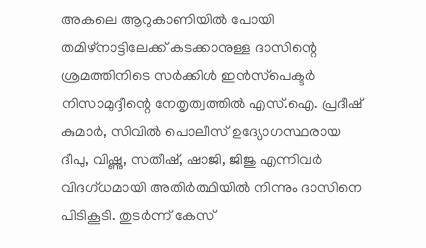അകലെ ആറുകാണിയിൽ പോയി തമിഴ്‌നാട്ടിലേക്ക് കടക്കാനുള്ള ദാസിന്റെ ശ്രമത്തിനിടെ സർക്കിൾ ഇൻസ്‌പെക്ടർ നിസാമുദ്ദീന്റെ നേതൃത്വത്തിൽ എസ്.ഐ. പ്രദീഷ് കുമാർ, സിവിൽ പൊലീസ് ഉദ്യോഗസ്ഥരായ ദീപു, വിഷ്ണു, സതീഷ്, ഷാജി, ജിജു എന്നിവർ വിദഗ്ധമായി അതിർത്ഥിയിൽ നിന്നും ദാസിനെ പിടികൂടി. തുടർന്ന് കേസ്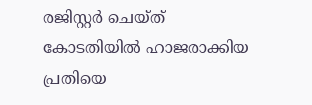രജിസ്റ്റർ ചെയ്ത് കോടതിയിൽ ഹാജരാക്കിയ പ്രതിയെ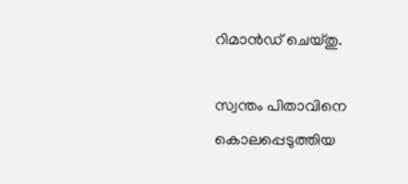റിമാൻഡ് ചെയ്തു.

സ്വന്തം പിതാവിനെ കൊലപ്പെടുത്തിയ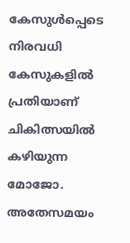കേസുൾപ്പെടെ നിരവധി കേസുകളിൽ പ്രതിയാണ് ചികിത്സയിൽ കഴിയുന്ന മോജോ. അതേസമയം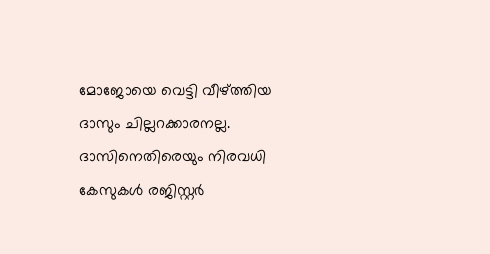മോജോയെ വെട്ടി വീഴ്ത്തിയ ദാസും ചില്ലറക്കാരനല്ല. ദാസിനെതിരെയും നിരവധി കേസുകൾ രജിസ്റ്റർ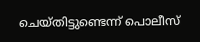ചെയ്തിട്ടുണ്ടെന്ന് പൊലീസ്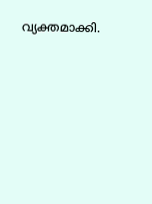വ്യക്തമാക്കി.